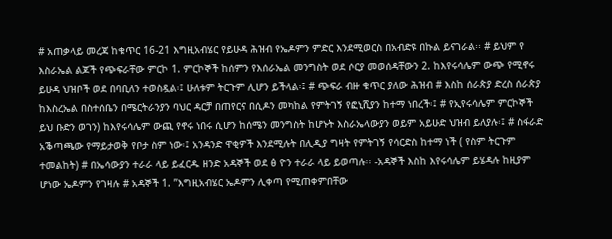# አጠቃላይ መረጃ ከቁጥር 16-21 እግዚአብሄር የይሁዳ ሕዝብ የኤዶምን ምድር እንደሚወርስ በአብድዩ በኩል ይናገራል፡፡ # ይህም የ እስራኤል ልጆች የጭፍራቸው ምርኮ 1. ምርኮኞች ከሰምን የእሰራኤል መንግስት ወደ ሶርያ መወሰዳቸውን 2. ከእየሩሳሌም ውጭ የሚኖሩ ይሁዳ ህዝቦች ወደ በባቢለን ተወስዷል፡፤ ሁለቱም ትርጉም ሊሆን ይችላል፡፤ # ጭፍራ ብዙ ቁጥር ያለው ሕዝብ # እስከ ሰራጵያ ድረስ ሰራጵያ ከእስረኤል በስተሰቤን በሜርትራንያን ባህር ዳርቻ በጠየርና በሲዶን መካከል የምትገኝ የፎኒሺያን ከተማ ነበረች፡፤ # የኢየሩሳሌም ምርኮኞች ይህ ቡድን ወገን) ከእየሩሳሌም ውጪ የኖሩ ነበሩ ሲሆን ከሰሜን መንግስት ከሆኑት እስራኤላውያን ወይም አይሁድ ህዝብ ይለያሉ፡፤ # ስፋራድ አቕጣጫው የማይታወቅ የቦታ ስም ነው፡፤ አንዳንድ ዋቂዎች እንደሚሉት በሊዲያ ግዛት የምትገኝ የሳርድስ ከተማ ነች ( የስም ትርጉም ተመልከት) # በኤሳውያን ተራራ ላይ ይፈርዱ ዘንድ አዳኞች ወደ ፅ ዮን ተራራ ላይ ይወጣሉ፡፡ -አዳኞች እስከ እየሩሳሌም ይሄዳሉ ከዚያም ሆነው ኤዶምን የገዛሉ # አዳኞች 1. ”እግዚአብሄር ኤዶምን ሊቀጣ የሚጠቀምበቸው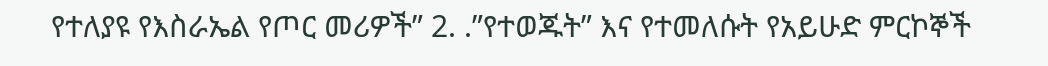የተለያዩ የእስራኤል የጦር መሪዎች” 2. .”የተወጁት” እና የተመለሱት የአይሁድ ምርኮኞች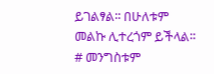ይገልፃል፡፡ በሁለቱም መልኩ ሊተረጎም ይችላል፡፡ # መንግስቱም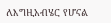ለእግዚአብሄር የሆናል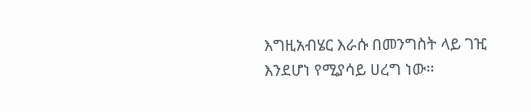እግዚአብሄር እራሱ በመንግስት ላይ ገዢ እንደሆነ የሚያሳይ ሀረግ ነው፡፡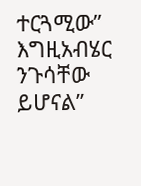ተርጓሚው” እግዚአብሄር ንጉሳቸው ይሆናል”